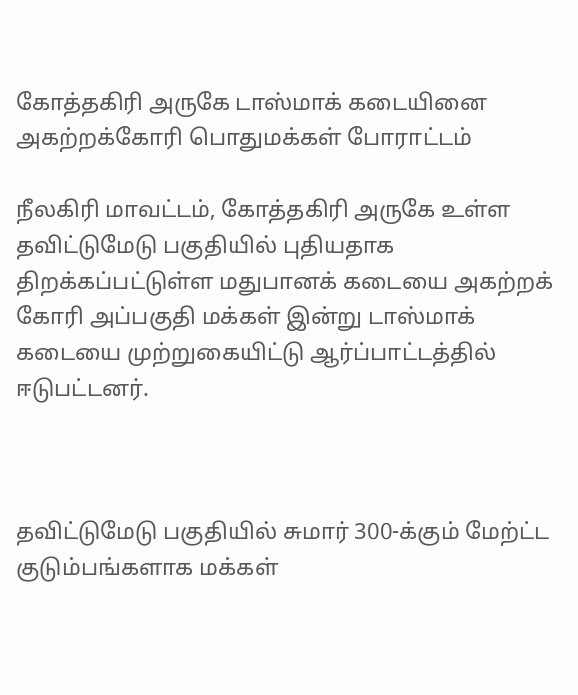கோத்தகிரி அருகே டாஸ்மாக் கடையினை அகற்றக்கோரி பொதுமக்கள் போராட்டம்

நீலகிரி மாவட்டம், கோத்தகிரி அருகே உள்ள தவிட்டுமேடு பகுதியில் புதியதாக திறக்கப்பட்டுள்ள மதுபானக் கடையை அகற்றக் கோரி அப்பகுதி மக்கள் இன்று டாஸ்மாக் கடையை முற்றுகையிட்டு ஆர்ப்பாட்டத்தில் ஈடுபட்டனர்.



தவிட்டுமேடு பகுதியில் சுமார் 300-க்கும் மேற்ட்ட குடும்பங்களாக மக்கள்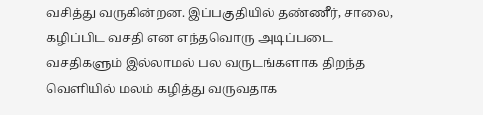வசித்து வருகின்றன. இப்பகுதியில் தண்ணீர், சாலை, கழிப்பிட வசதி என எந்தவொரு அடிப்படை வசதிகளும் இல்லாமல் பல வருடங்களாக திறந்த வெளியில் மலம் கழித்து வருவதாக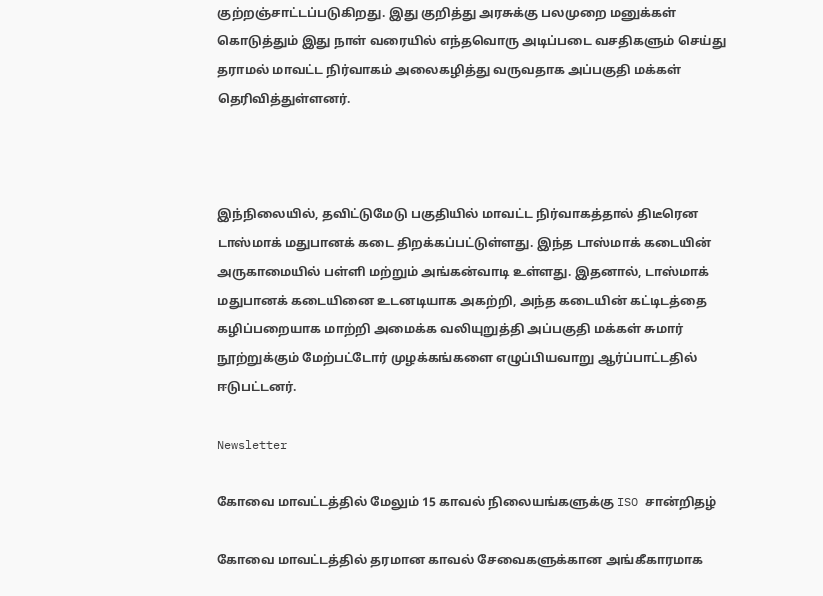குற்றஞ்சாட்டப்படுகிறது. இது குறித்து அரசுக்கு பலமுறை மனுக்கள் கொடுத்தும் இது நாள் வரையில் எந்தவொரு அடிப்படை வசதிகளும் செய்து தராமல் மாவட்ட நிர்வாகம் அலைகழித்து வருவதாக அப்பகுதி மக்கள் தெரிவித்துள்ளனர்.



இந்நிலையில், தவிட்டுமேடு பகுதியில் மாவட்ட நிர்வாகத்தால் திடீரென டாஸ்மாக் மதுபானக் கடை திறக்கப்பட்டுள்ளது. இந்த டாஸ்மாக் கடையின் அருகாமையில் பள்ளி மற்றும் அங்கன்வாடி உள்ளது. இதனால், டாஸ்மாக் மதுபானக் கடையினை உடனடியாக அகற்றி, அந்த கடையின் கட்டிடத்தை கழிப்பறையாக மாற்றி அமைக்க வலியுறுத்தி அப்பகுதி மக்கள் சுமார் நூற்றுக்கும் மேற்பட்டோர் முழக்கங்களை எழுப்பியவாறு ஆர்ப்பாட்டதில் ஈடுபட்டனர்.

Newsletter

கோவை மாவட்டத்தில் மேலும் 15 காவல் நிலையங்களுக்கு ISO சான்றிதழ்

கோவை மாவட்டத்தில் தரமான காவல் சேவைகளுக்கான அங்கீகாரமாக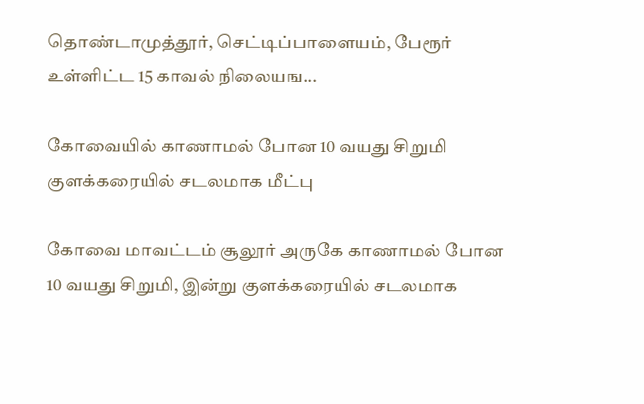தொண்டாமுத்தூர், செட்டிப்பாளையம், பேரூர் உள்ளிட்ட 15 காவல் நிலையங...

கோவையில் காணாமல் போன 10 வயது சிறுமி குளக்கரையில் சடலமாக மீட்பு

கோவை மாவட்டம் சூலூர் அருகே காணாமல் போன 10 வயது சிறுமி, இன்று குளக்கரையில் சடலமாக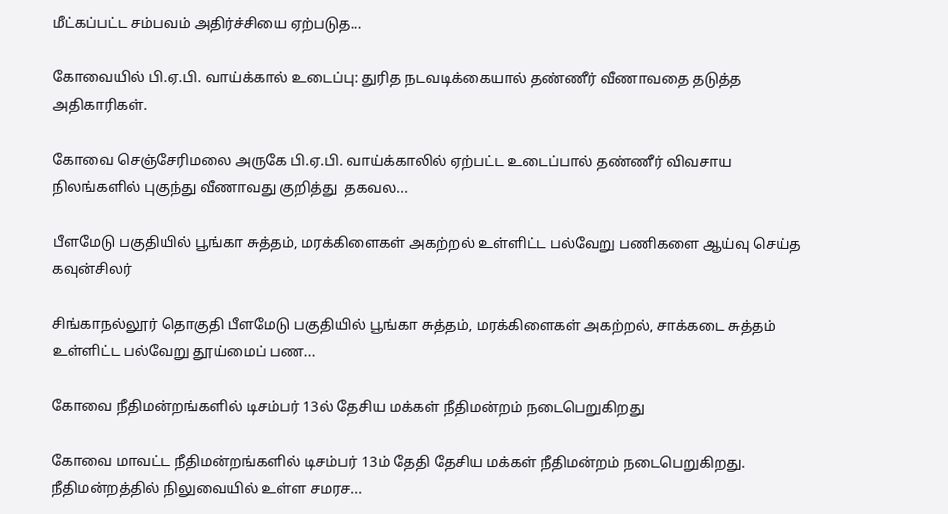மீட்கப்பட்ட சம்பவம் அதிர்ச்சியை ஏற்படுத...

கோவையில் பி.ஏ.பி. வாய்க்கால் உடைப்பு: துரித நடவடிக்கையால் தண்ணீர் வீணாவதை தடுத்த அதிகாரிகள்.

கோவை செஞ்சேரிமலை அருகே பி.ஏ.பி. வாய்க்காலில் ஏற்பட்ட உடைப்பால் தண்ணீர் விவசாய நிலங்களில் புகுந்து வீணாவது குறித்து  தகவல...

பீளமேடு பகுதியில் பூங்கா சுத்தம், மரக்கிளைகள் அகற்றல் உள்ளிட்ட பல்வேறு பணிகளை ஆய்வு செய்த கவுன்சிலர்

சிங்காநல்லூர் தொகுதி பீளமேடு பகுதியில் பூங்கா சுத்தம், மரக்கிளைகள் அகற்றல், சாக்கடை சுத்தம் உள்ளிட்ட பல்வேறு தூய்மைப் பண...

கோவை நீதிமன்றங்களில் டிசம்பர் 13ல் தேசிய மக்கள் நீதிமன்றம் நடைபெறுகிறது

கோவை மாவட்ட நீதிமன்றங்களில் டிசம்பர் 13ம் தேதி தேசிய மக்கள் நீதிமன்றம் நடைபெறுகிறது. நீதிமன்றத்தில் நிலுவையில் உள்ள சமரச...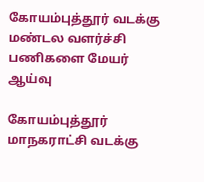கோயம்புத்தூர் வடக்கு மண்டல வளர்ச்சி பணிகளை மேயர் ஆய்வு

கோயம்புத்தூர் மாநகராட்சி வடக்கு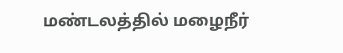மண்டலத்தில் மழைநீர்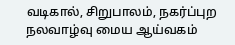வடிகால், சிறுபாலம், நகர்ப்புற நலவாழ்வு மைய ஆய்வகம்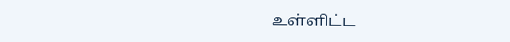உள்ளிட்ட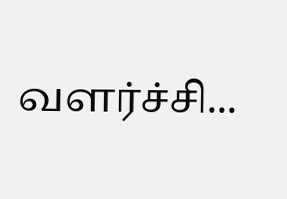வளர்ச்சி...